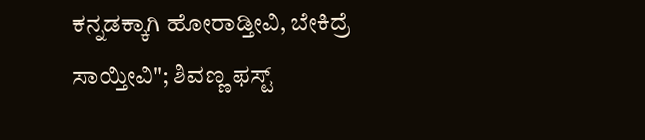ಕನ್ನಡಕ್ಕಾಗಿ ಹೋರಾಡ್ತೀವಿ, ಬೇಕಿದ್ರೆ ಸಾಯ್ತೀವಿ"; ಶಿವಣ್ಣ ಫಸ್ಟ್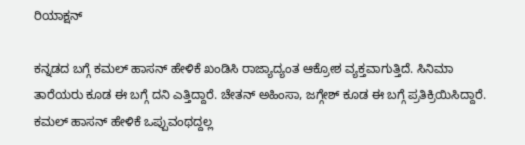ರಿಯಾಕ್ಷನ್

ಕನ್ನಡದ ಬಗ್ಗೆ ಕಮಲ್ ಹಾಸನ್ ಹೇಳಿಕೆ ಖಂಡಿಸಿ ರಾಜ್ಯಾದ್ಯಂತ ಆಕ್ರೋಶ ವ್ಯಕ್ತವಾಗುತ್ತಿದೆ. ಸಿನಿಮಾ ತಾರೆಯರು ಕೂಡ ಈ ಬಗ್ಗೆ ದನಿ ಎತ್ತಿದ್ದಾರೆ. ಚೇತನ್ ಅಹಿಂಸಾ, ಜಗ್ಗೇಶ್ ಕೂಡ ಈ ಬಗ್ಗೆ ಪ್ರತಿಕ್ರಿಯಿಸಿದ್ದಾರೆ. ಕಮಲ್ ಹಾಸನ್ ಹೇಳಿಕೆ ಒಪ್ಪುವಂಥದ್ದಲ್ಲ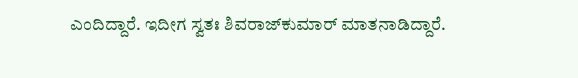ಎಂದಿದ್ದಾರೆ. ಇದೀಗ ಸ್ವತಃ ಶಿವರಾಜ್‌ಕುಮಾರ್ ಮಾತನಾಡಿದ್ದಾರೆ.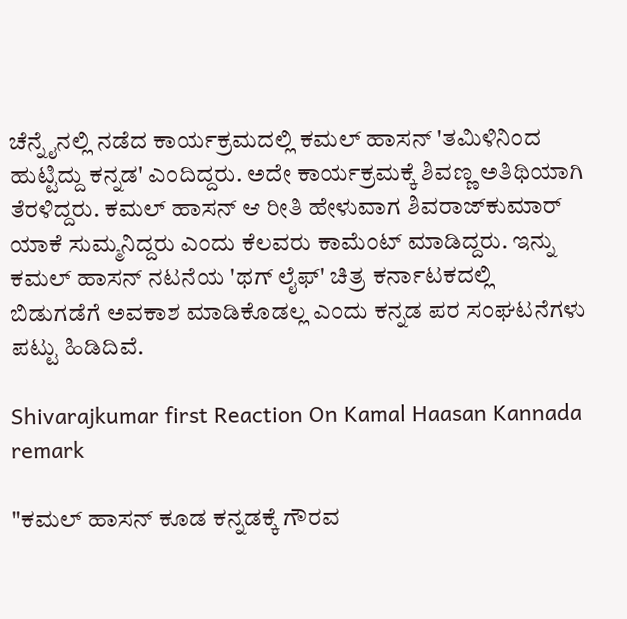ಚೆನ್ನೈನಲ್ಲಿ ನಡೆದ ಕಾರ್ಯಕ್ರಮದಲ್ಲಿ ಕಮಲ್ ಹಾಸನ್ 'ತಮಿಳಿನಿಂದ ಹುಟ್ಟಿದ್ದು ಕನ್ನಡ' ಎಂದಿದ್ದರು. ಅದೇ ಕಾರ್ಯಕ್ರಮಕ್ಕೆ ಶಿವಣ್ಣ ಅತಿಥಿಯಾಗಿ ತೆರಳಿದ್ದರು. ಕಮಲ್ ಹಾಸನ್ ಆ ರೀತಿ ಹೇಳುವಾಗ ಶಿವರಾಜ್‌ಕುಮಾರ್ ಯಾಕೆ ಸುಮ್ಮನಿದ್ದರು ಎಂದು ಕೆಲವರು ಕಾಮೆಂಟ್ ಮಾಡಿದ್ದರು. ಇನ್ನು ಕಮಲ್ ಹಾಸನ್ ನಟನೆಯ 'ಥಗ್ ಲೈಫ್' ಚಿತ್ರ ಕರ್ನಾಟಕದಲ್ಲಿ ಬಿಡುಗಡೆಗೆ ಅವಕಾಶ ಮಾಡಿಕೊಡಲ್ಲ ಎಂದು ಕನ್ನಡ ಪರ ಸಂಘಟನೆಗಳು ಪಟ್ಟು ಹಿಡಿದಿವೆ.

Shivarajkumar first Reaction On Kamal Haasan Kannada remark

"ಕಮಲ್ ಹಾಸನ್ ಕೂಡ ಕನ್ನಡಕ್ಕೆ ಗೌರವ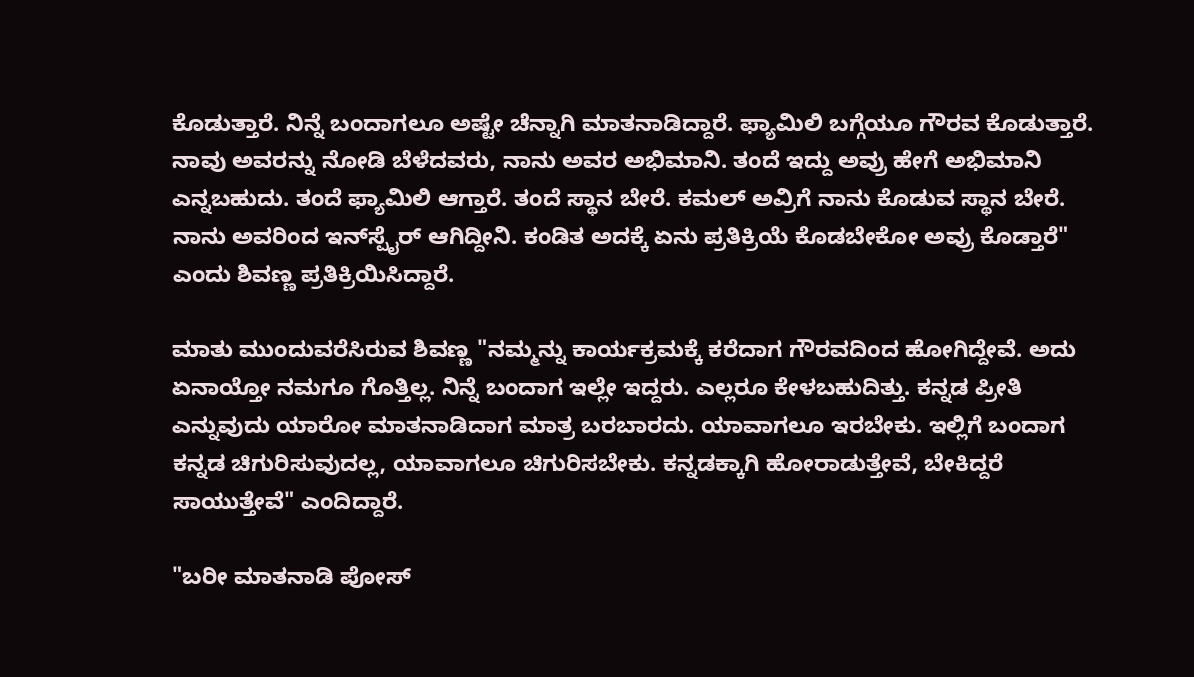ಕೊಡುತ್ತಾರೆ. ನಿನ್ನೆ ಬಂದಾಗಲೂ ಅಷ್ಟೇ ಚೆನ್ನಾಗಿ ಮಾತನಾಡಿದ್ದಾರೆ. ಫ್ಯಾಮಿಲಿ ಬಗ್ಗೆಯೂ ಗೌರವ ಕೊಡುತ್ತಾರೆ. ನಾವು ಅವರನ್ನು ನೋಡಿ ಬೆಳೆದವರು, ನಾನು ಅವರ ಅಭಿಮಾನಿ. ತಂದೆ ಇದ್ದು ಅವ್ರು ಹೇಗೆ ಅಭಿಮಾನಿ ಎನ್ನಬಹುದು. ತಂದೆ ಫ್ಯಾಮಿಲಿ ಆಗ್ತಾರೆ. ತಂದೆ ಸ್ಥಾನ ಬೇರೆ. ಕಮಲ್ ಅವ್ರಿಗೆ ನಾನು ಕೊಡುವ ಸ್ಥಾನ ಬೇರೆ. ನಾನು ಅವರಿಂದ ಇನ್‌ಸ್ಪೈರ್ ಆಗಿದ್ದೀನಿ. ಕಂಡಿತ ಅದಕ್ಕೆ ಏನು ಪ್ರತಿಕ್ರಿಯೆ ಕೊಡಬೇಕೋ ಅವ್ರು ಕೊಡ್ತಾರೆ" ಎಂದು ಶಿವಣ್ಣ ಪ್ರತಿಕ್ರಿಯಿಸಿದ್ದಾರೆ.

ಮಾತು ಮುಂದುವರೆಸಿರುವ ಶಿವಣ್ಣ "ನಮ್ಮನ್ನು ಕಾರ್ಯಕ್ರಮಕ್ಕೆ ಕರೆದಾಗ ಗೌರವದಿಂದ ಹೋಗಿದ್ದೇವೆ. ಅದು ಏನಾಯ್ತೋ ನಮಗೂ ಗೊತ್ತಿಲ್ಲ. ನಿನ್ನೆ ಬಂದಾಗ ಇಲ್ಲೇ ಇದ್ದರು. ಎಲ್ಲರೂ ಕೇಳಬಹುದಿತ್ತು. ಕನ್ನಡ ಪ್ರೀತಿ ಎನ್ನುವುದು ಯಾರೋ ಮಾತನಾಡಿದಾಗ ಮಾತ್ರ ಬರಬಾರದು. ಯಾವಾಗಲೂ ಇರಬೇಕು. ಇಲ್ಲಿಗೆ ಬಂದಾಗ ಕನ್ನಡ ಚಿಗುರಿಸುವುದಲ್ಲ, ಯಾವಾಗಲೂ ಚಿಗುರಿಸಬೇಕು. ಕನ್ನಡಕ್ಕಾಗಿ ಹೋರಾಡುತ್ತೇವೆ, ಬೇಕಿದ್ದರೆ ಸಾಯುತ್ತೇವೆ" ಎಂದಿದ್ದಾರೆ.

"ಬರೀ ಮಾತನಾಡಿ ಪೋಸ್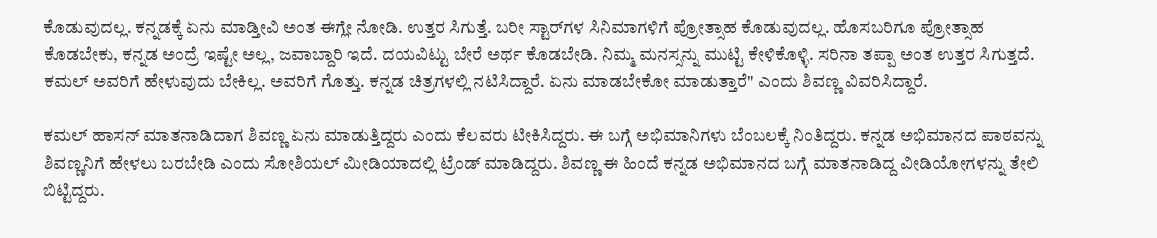ಕೊಡುವುದಲ್ಲ. ಕನ್ನಡಕ್ಕೆ ಏನು ಮಾಡ್ತೀವಿ ಅಂತ ಈಗ್ಲೇ ನೋಡಿ. ಉತ್ತರ ಸಿಗುತ್ತೆ. ಬರೀ ಸ್ಟಾರ್‌ಗಳ ಸಿನಿಮಾಗಳಿಗೆ ಪ್ರೋತ್ಸಾಹ ಕೊಡುವುದಲ್ಲ. ಹೊಸಬರಿಗೂ ಪ್ರೋತ್ಸಾಹ ಕೊಡಬೇಕು, ಕನ್ನಡ ಅಂದ್ರೆ ಇಷ್ಟೇ ಅಲ್ಲ, ಜವಾಬ್ದಾರಿ ಇದೆ. ದಯವಿಟ್ಟು ಬೇರೆ ಅರ್ಥ ಕೊಡಬೇಡಿ. ನಿಮ್ಮ ಮನಸ್ಸನ್ನು ಮುಟ್ಟಿ ಕೇಳಿಕೊಳ್ಳಿ. ಸರಿನಾ ತಪ್ಪಾ ಅಂತ ಉತ್ತರ ಸಿಗುತ್ತದೆ. ಕಮಲ್ ಅವರಿಗೆ ಹೇಳುವುದು ಬೇಕಿಲ್ಲ. ಅವರಿಗೆ ಗೊತ್ತು. ಕನ್ನಡ ಚಿತ್ರಗಳಲ್ಲಿ ನಟಿಸಿದ್ದಾರೆ. ಏನು ಮಾಡಬೇಕೋ ಮಾಡುತ್ತಾರೆ" ಎಂದು ಶಿವಣ್ಣ ವಿವರಿಸಿದ್ದಾರೆ.

ಕಮಲ್ ಹಾಸನ್ ಮಾತನಾಡಿದಾಗ ಶಿವಣ್ಣ ಏನು ಮಾಡುತ್ತಿದ್ದರು ಎಂದು ಕೆಲವರು ಟೀಕಿಸಿದ್ದರು. ಈ ಬಗ್ಗೆ ಅಭಿಮಾನಿಗಳು ಬೆಂಬಲಕ್ಕೆ ನಿಂತಿದ್ದರು. ಕನ್ನಡ ಅಭಿಮಾನದ ಪಾಠವನ್ನು ಶಿವಣ್ಣನಿಗೆ ಹೇಳಲು ಬರಬೇಡಿ ಎಂದು ಸೋಶಿಯಲ್ ಮೀಡಿಯಾದಲ್ಲಿ ಟ್ರೆಂಡ್ ಮಾಡಿದ್ದರು. ಶಿವಣ್ಣ ಈ ಹಿಂದೆ ಕನ್ನಡ ಅಭಿಮಾನದ ಬಗ್ಗೆ ಮಾತನಾಡಿದ್ದ ವೀಡಿಯೋಗಳನ್ನು ತೇಲಿ ಬಿಟ್ಟಿದ್ದರು.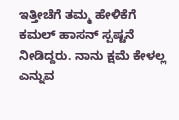ಇತ್ತೀಚೆಗೆ ತಮ್ಮ ಹೇಳಿಕೆಗೆ ಕಮಲ್ ಹಾಸನ್ ಸ್ಪಷ್ಟನೆ ನೀಡಿದ್ದರು. ನಾನು ಕ್ಷಮೆ ಕೇಳಲ್ಲ ಎನ್ನುವ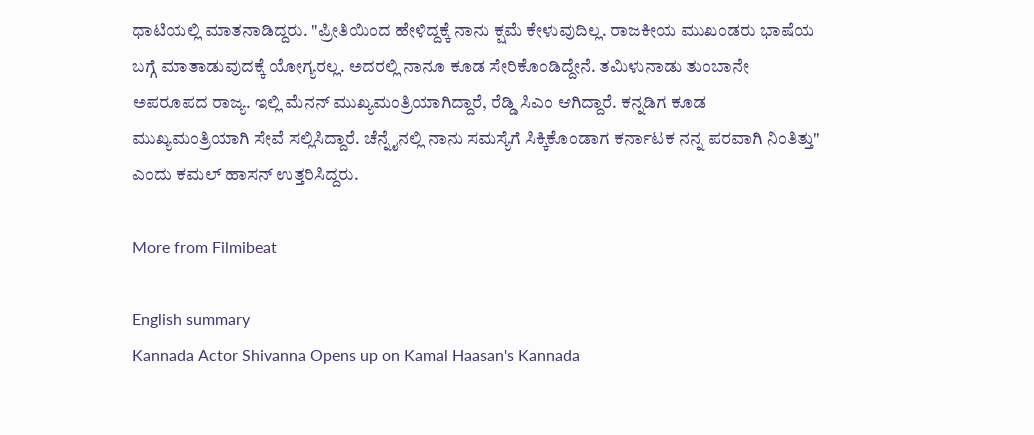ಧಾಟಿಯಲ್ಲಿ ಮಾತನಾಡಿದ್ದರು. "ಪ್ರೀತಿಯಿಂದ ಹೇಳಿದ್ದಕ್ಕೆ ನಾನು ಕ್ಷಮೆ ಕೇಳುವುದಿಲ್ಲ. ರಾಜಕೀಯ ಮುಖಂಡರು ಭಾಷೆಯ ಬಗ್ಗೆ ಮಾತಾಡುವುದಕ್ಕೆ ಯೋಗ್ಯರಲ್ಲ. ಅದರಲ್ಲಿ ನಾನೂ ಕೂಡ ಸೇರಿಕೊಂಡಿದ್ದೇನೆ. ತಮಿಳುನಾಡು ತುಂಬಾನೇ ಅಪರೂಪದ ರಾಜ್ಯ. ಇಲ್ಲಿ ಮೆನನ್ ಮುಖ್ಯಮಂತ್ರಿಯಾಗಿದ್ದಾರೆ, ರೆಡ್ಡಿ ಸಿಎಂ ಆಗಿದ್ದಾರೆ. ಕನ್ನಡಿಗ ಕೂಡ ಮುಖ್ಯಮಂತ್ರಿಯಾಗಿ ಸೇವೆ ಸಲ್ಲಿಸಿದ್ದಾರೆ. ಚೆನ್ನೈನಲ್ಲಿ ನಾನು ಸಮಸ್ಯೆಗೆ ಸಿಕ್ಕಿಕೊಂಡಾಗ ಕರ್ನಾಟಕ ನನ್ನ ಪರವಾಗಿ ನಿಂತಿತ್ತು" ಎಂದು ಕಮಲ್ ಹಾಸನ್ ಉತ್ತರಿಸಿದ್ದರು.

More from Filmibeat

English summary
Kannada Actor Shivanna Opens up on Kamal Haasan's Kannada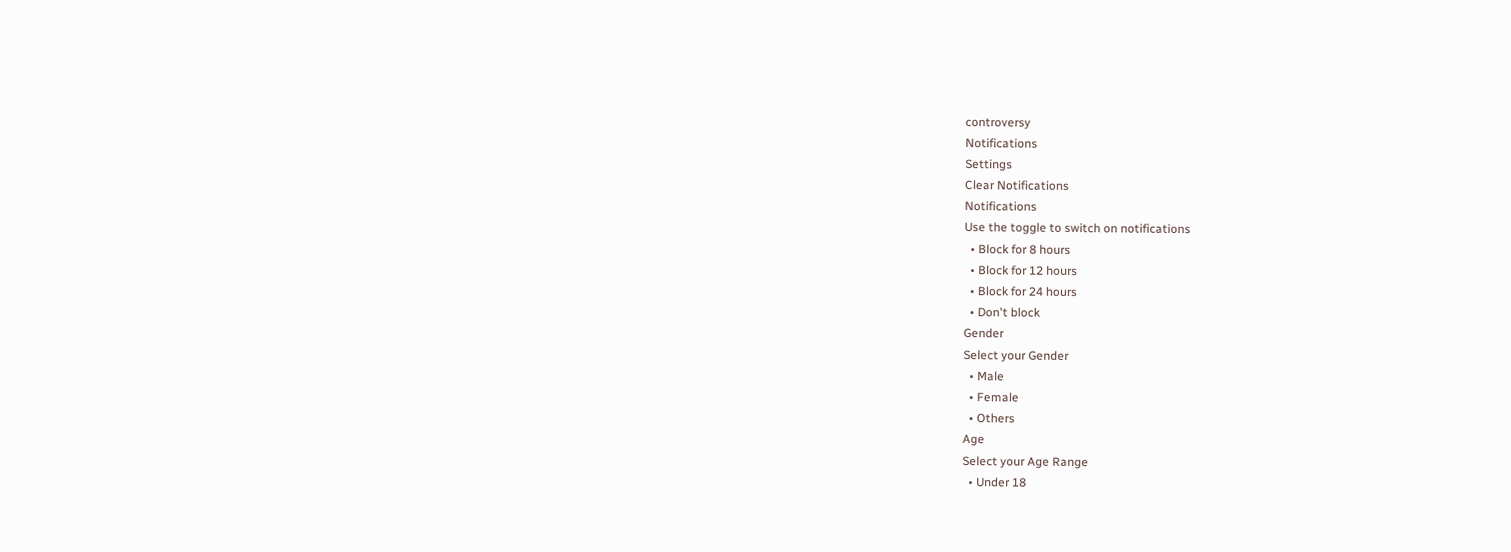controversy
Notifications
Settings
Clear Notifications
Notifications
Use the toggle to switch on notifications
  • Block for 8 hours
  • Block for 12 hours
  • Block for 24 hours
  • Don't block
Gender
Select your Gender
  • Male
  • Female
  • Others
Age
Select your Age Range
  • Under 18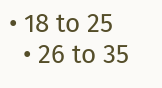• 18 to 25
  • 26 to 35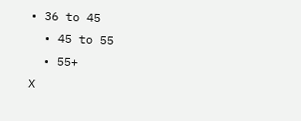• 36 to 45
  • 45 to 55
  • 55+
X